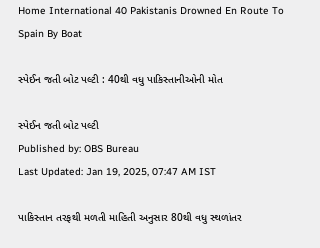Home International 40 Pakistanis Drowned En Route To Spain By Boat

સ્પેઈન જતી બોટ પલ્ટી : 40થી વધુ પાકિસ્તાનીઓની મોત

સ્પેઈન જતી બોટ પલ્ટી
Published by: OBS Bureau
Last Updated: Jan 19, 2025, 07:47 AM IST

પાકિસ્તાન તરફથી મળતી માહિતી અનુસાર 80થી વધુ સ્થળાંતર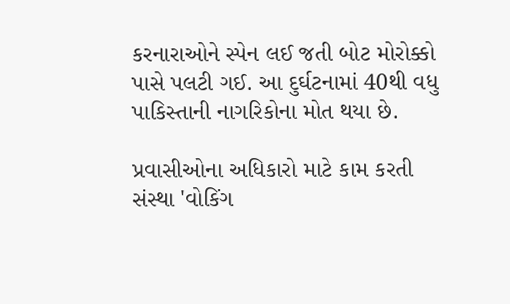કરનારાઓને સ્પેન લઈ જતી બોટ મોરોક્કો પાસે પલટી ગઈ. આ દુર્ઘટનામાં 40થી વધુ પાકિસ્તાની નાગરિકોના મોત થયા છે.

પ્રવાસીઓના અધિકારો માટે કામ કરતી સંસ્થા 'વોકિંગ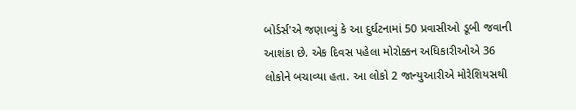બોર્ડર્સ'એ જણાવ્યું કે આ દુર્ઘટનામાં 50 પ્રવાસીઓ ડૂબી જવાની આશંકા છે. એક દિવસ પહેલા મોરોક્કન અધિકારીઓએ 36 લોકોને બચાવ્યા હતા. આ લોકો 2 જાન્યુઆરીએ મોરેશિયસથી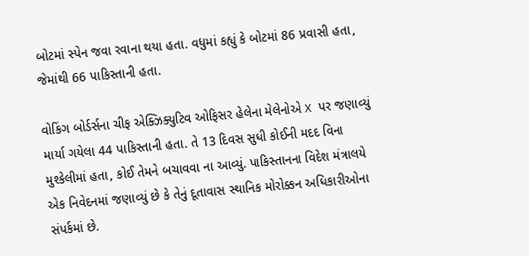બોટમાં સ્પેન જવા રવાના થયા હતા. વધુમાં કહ્યું કે બોટમાં 86 પ્રવાસી હતા, જેમાંથી 66 પાકિસ્તાની હતા.

વોકિંગ બોર્ડર્સના ચીફ એક્ઝિક્યુટિવ ઓફિસર હેલેના મેલેનોએ X પર જણાવ્યું માર્યા ગયેલા 44 પાકિસ્તાની હતા. તે 13 દિવસ સુધી કોઈની મદદ વિના મુશ્કેલીમાં હતા, કોઈ તેમને બચાવવા ના આવ્યું. પાકિસ્તાનના વિદેશ મંત્રાલયે એક નિવેદનમાં જણાવ્યું છે કે તેનું દૂતાવાસ સ્થાનિક મોરોક્કન અધિકારીઓના સંપર્કમાં છે.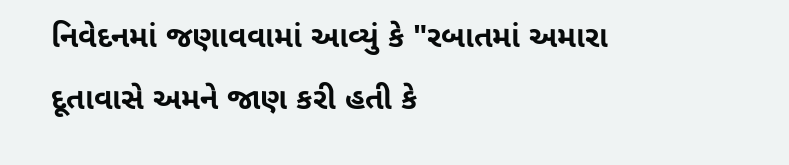નિવેદનમાં જણાવવામાં આવ્યું કે "રબાતમાં અમારા દૂતાવાસે અમને જાણ કરી હતી કે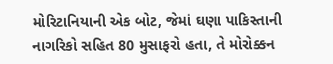મોરિટાનિયાની એક બોટ, જેમાં ઘણા પાકિસ્તાની નાગરિકો સહિત 80 મુસાફરો હતા, તે મોરોક્કન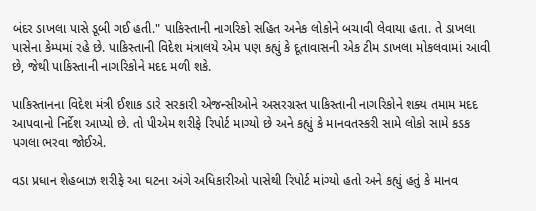બંદર ડાખલા પાસે ડૂબી ગઈ હતી." પાકિસ્તાની નાગરિકો સહિત અનેક લોકોને બચાવી લેવાયા હતા. તે ડાખલા પાસેના કેમ્પમાં રહે છે. પાકિસ્તાની વિદેશ મંત્રાલયે એમ પણ કહ્યું કે દૂતાવાસની એક ટીમ ડાખલા મોકલવામાં આવી છે, જેથી પાકિસ્તાની નાગરિકોને મદદ મળી શકે.

પાકિસ્તાનના વિદેશ મંત્રી ઈશાક ડારે સરકારી એજન્સીઓને અસરગ્રસ્ત પાકિસ્તાની નાગરિકોને શક્ય તમામ મદદ આપવાનો નિર્દેશ આપ્યો છે. તો પીએમ શરીફે રિપોર્ટ માગ્યો છે અને કહ્યું કે માનવતસ્કરી સામે લોકો સામે કડક પગલા ભરવા જોઈએ.

વડા પ્રધાન શેહબાઝ શરીફે આ ઘટના અંગે અધિકારીઓ પાસેથી રિપોર્ટ માંગ્યો હતો અને કહ્યું હતું કે માનવ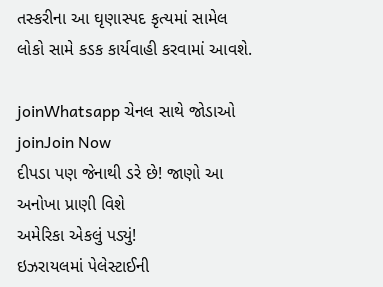તસ્કરીના આ ઘૃણાસ્પદ કૃત્યમાં સામેલ લોકો સામે કડક કાર્યવાહી કરવામાં આવશે.

joinWhatsapp ચેનલ સાથે જોડાઓ
joinJoin Now
દીપડા પણ જેનાથી ડરે છે! જાણો આ અનોખા પ્રાણી વિશે
અમેરિકા એકલું પડ્યું!
ઇઝરાયલમાં પેલેસ્ટાઈની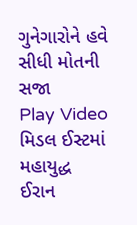ગુનેગારોને હવે સીધી મોતની સજા
Play Video
મિડલ ઈસ્ટમાં મહાયુદ્ધ
ઈરાન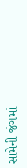સામેની જંગમાં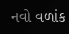નવો વળાંક